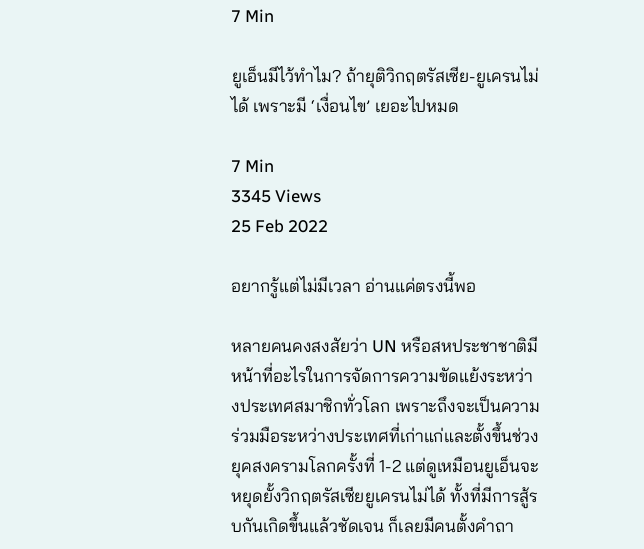7 Min

ยูเอ็นมีไว้ทำไม? ถ้ายุติวิกฤตรัสเซีย-ยูเครนไม่ได้ เพราะมี ‘เงื่อนไข’ เยอะไปหมด

7 Min
3345 Views
25 Feb 2022

อยากรู้แต่ไม่มีเวลา อ่านแค่ตรงนี้พอ

หลายคนคงสงสัยว่า UN หรือสหประชาชาติมีหน้าที่อะไรในการจัดการความขัดแย้งระหว่างประเทศสมาชิกทั่วโลก เพราะถึงจะเป็นความร่วมมือระหว่างประเทศที่เก่าแก่และตั้งขึ้นช่วงยุคสงครามโลกครั้งที่ 1-2 แต่ดูเหมือนยูเอ็นจะหยุดยั้งวิกฤตรัสเซียยูเครนไม่ได้ ทั้งที่มีการสู้รบกันเกิดขึ้นแล้วชัดเจน ก็เลยมีคนตั้งคำถา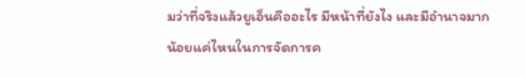มว่าที่จริงแล้วยูเอ็นคืออะไร มีหน้าที่ยังไง และมีอำนาจมากน้อยแค่ไหนในการจัดการค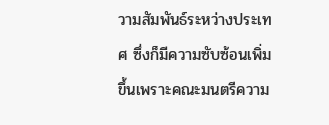วามสัมพันธ์ระหว่างประเทศ ซึ่งก็มีความซับซ้อนเพิ่มขึ้นเพราะคณะมนตรีความ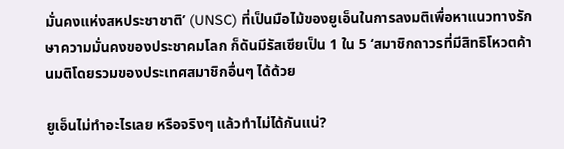มั่นคงแห่งสหประชาชาติ’ (UNSC) ที่เป็นมือไม้ของยูเอ็นในการลงมติเพื่อหาแนวทางรักษาความมั่นคงของประชาคมโลก ก็ดันมีรัสเซียเป็น 1 ใน 5 ‘สมาชิกถาวรที่มีสิทธิโหวตค้านมติโดยรวมของประเทศสมาชิกอื่นๆ ได้ด้วย

ยูเอ็นไม่ทำอะไรเลย หรือจริงๆ แล้วทำไม่ได้กันแน่?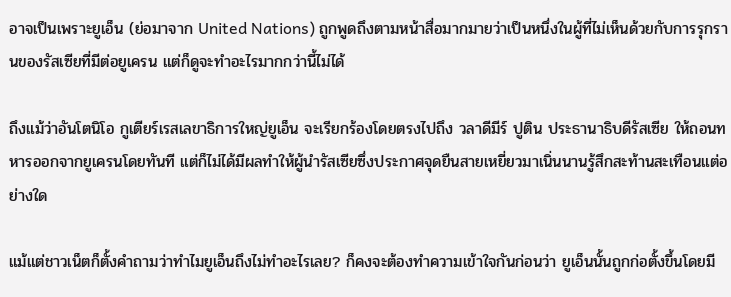อาจเป็นเพราะยูเอ็น (ย่อมาจาก United Nations) ถูกพูดถึงตามหน้าสื่อมากมายว่าเป็นหนึ่งในผู้ที่ไม่เห็นด้วยกับการรุกรานของรัสเซียที่มีต่อยูเครน แต่ก็ดูจะทำอะไรมากกว่านี้ไม่ได้

ถึงแม้ว่าอันโตนิโอ กูเตียร์เรสเลขาธิการใหญ่ยูเอ็น จะเรียกร้องโดยตรงไปถึง วลาดีมีร์ ปูติน ประธานาธิบดีรัสเซีย ให้ถอนทหารออกจากยูเครนโดยทันที แต่ก็ไม่ได้มีผลทำให้ผู้นำรัสเซียซึ่งประกาศจุดยืนสายเหยี่ยวมาเนิ่นนานรู้สึกสะท้านสะเทือนแต่อย่างใด

แม้แต่ชาวเน็ตก็ตั้งคำถามว่าทำไมยูเอ็นถึงไม่ทำอะไรเลย? ก็คงจะต้องทำความเข้าใจกันก่อนว่า ยูเอ็นนั้นถูกก่อตั้งขึ้นโดยมี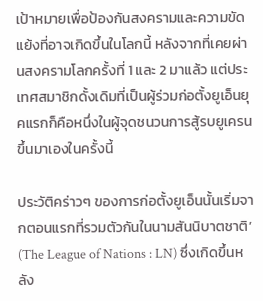เป้าหมายเพื่อป้องกันสงครามและความขัดแย้งที่อาจเกิดขึ้นในโลกนี้ หลังจากที่เคยผ่านสงครามโลกครั้งที่ 1 และ 2 มาแล้ว แต่ประเทศสมาชิกดั้งเดิมที่เป็นผู้ร่วมก่อตั้งยูเอ็นยุคแรกก็คือหนึ่งในผู้จุดชนวนการสู้รบยูเครนขึ้นมาเองในครั้งนี้

ประวัติคร่าวๆ ของการก่อตั้งยูเอ็นนั้นเริ่มจากตอนแรกที่รวมตัวกันในนามสันนิบาตชาติ’ (The League of Nations : LN) ซึ่งเกิดขึ้นหลัง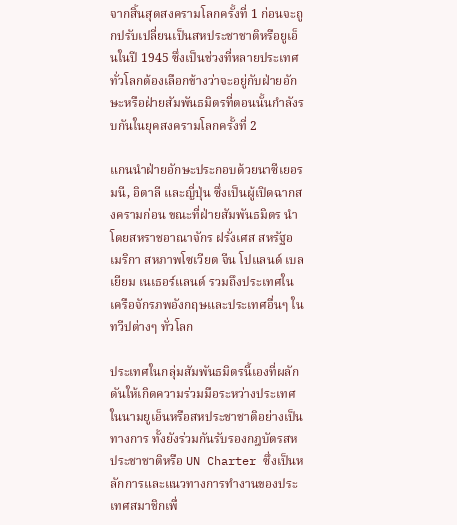จากสิ้นสุดสงครามโลกครั้งที่ 1 ก่อนจะถูกปรับเปลี่ยนเป็นสหประชาชาติหรือยูเอ็นในปี 1945 ซึ่งเป็นช่วงที่หลายประเทศทั่วโลกต้องเลือกข้างว่าจะอยู่กับฝ่ายอักษะหรือฝ่ายสัมพันธมิตรที่ตอนนั้นกำลังรบกันในยุคสงครามโลกครั้งที่ 2

แกนนำฝ่ายอักษะประกอบด้วยนาซีเยอรมนี, อิตาลี และญี่ปุ่น ซึ่งเป็นผู้เปิดฉากสงครามก่อน ขณะที่ฝ่ายสัมพันธมิตร นำโดยสหราชอาณาจักร ฝรั่งเศส สหรัฐอเมริกา สหภาพโซเวียต จีน โปแลนด์ เบลเยียม เนเธอร์แลนด์ รวมถึงประเทศในเครือจักรภพอังกฤษและประเทศอื่นๆ ในทวีปต่างๆ ทั่วโลก

ประเทศในกลุ่มสัมพันธมิตรนี้เองที่ผลักดันให้เกิดความร่วมมือระหว่างประเทศในนามยูเอ็นหรือสหประชาชาติอย่างเป็นทางการ ทั้งยังร่วมกันรับรองกฎบัตรสหประชาชาติหรือ UN Charter ซึ่งเป็นหลักการและแนวทางการทำงานของประเทศสมาชิกเพื่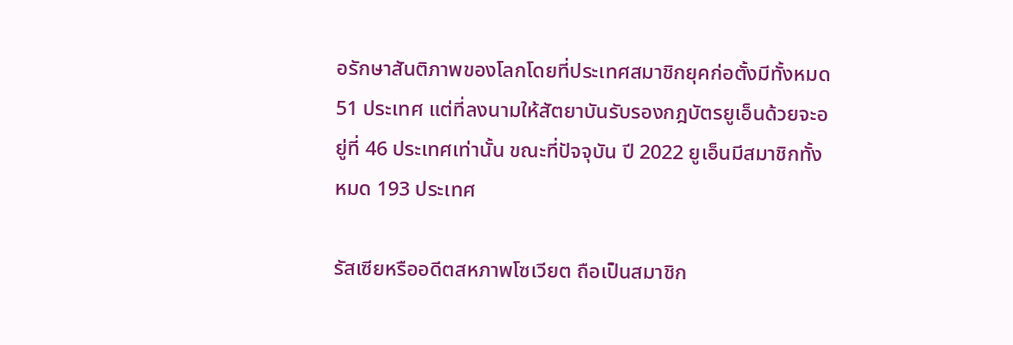อรักษาสันติภาพของโลกโดยที่ประเทศสมาชิกยุคก่อตั้งมีทั้งหมด 51 ประเทศ แต่ที่ลงนามให้สัตยาบันรับรองกฎบัตรยูเอ็นด้วยจะอยู่ที่ 46 ประเทศเท่านั้น ขณะที่ปัจจุบัน ปี 2022 ยูเอ็นมีสมาชิกทั้งหมด 193 ประเทศ

รัสเซียหรืออดีตสหภาพโซเวียต ถือเป็นสมาชิก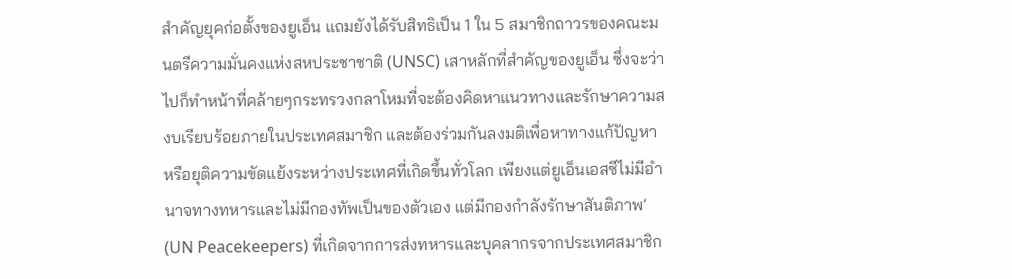สำคัญยุคก่อตั้งของยูเอ็น แถมยังได้รับสิทธิเป็น 1 ใน 5 สมาชิกถาวรของคณะมนตรีความมั่นคงแห่งสหประชาชาติ (UNSC) เสาหลักที่สำคัญของยูเอ็น ซึ่งจะว่าไปก็ทำหน้าที่คล้ายๆกระทรวงกลาโหมที่จะต้องคิดหาแนวทางและรักษาความสงบเรียบร้อยภายในประเทศสมาชิก และต้องร่วมกันลงมติเพื่อหาทางแก้ปัญหาหรือยุติความขัดแย้งระหว่างประเทศที่เกิดขึ้นทั่วโลก เพียงแต่ยูเอ็นเอสซีไม่มีอำนาจทางทหารและไม่มีกองทัพเป็นของตัวเอง แต่มีกองกำลังรักษาสันติภาพ’ (UN Peacekeepers) ที่เกิดจากการส่งทหารและบุคลากรจากประเทศสมาชิก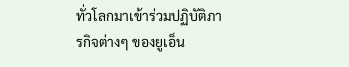ทั่วโลกมาเข้าร่วมปฏิบัติภารกิจต่างๆ ของยูเอ็น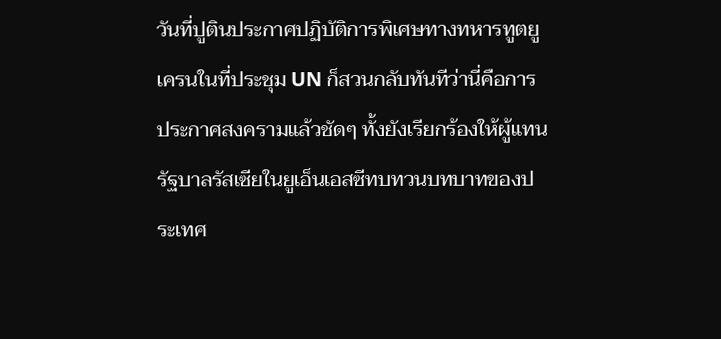วันที่ปูตินประกาศปฏิบัติการพิเศษทางทหารทูตยูเครนในที่ประชุม UN ก็สวนกลับทันทีว่านี่คือการประกาศสงครามแล้วชัดๆ ทั้งยังเรียกร้องให้ผู้แทนรัฐบาลรัสเซียในยูเอ็นเอสซีทบทวนบทบาทของประเทศ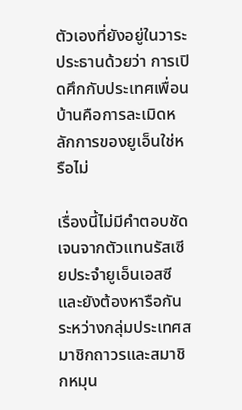ตัวเองที่ยังอยู่ในวาระประธานด้วยว่า การเปิดศึกกับประเทศเพื่อนบ้านคือการละเมิดหลักการของยูเอ็นใช่หรือไม่

เรื่องนี้ไม่มีคำตอบชัดเจนจากตัวแทนรัสเซียประจำยูเอ็นเอสซี และยังต้องหารือกันระหว่างกลุ่มประเทศสมาชิกถาวรและสมาชิกหมุน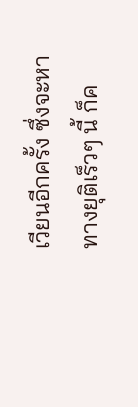เวียนอีกครั้ง ซึ่งจะหาทางยุติเร็วๆ นี้ ก็ค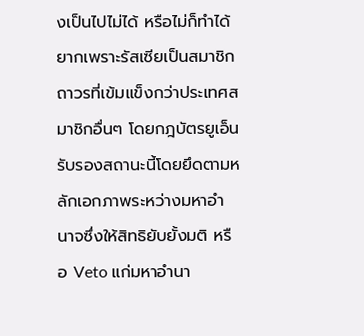งเป็นไปไม่ได้ หรือไม่ก็ทำได้ยากเพราะรัสเซียเป็นสมาชิกถาวรที่เข้มแข็งกว่าประเทศสมาชิกอื่นๆ โดยกฎบัตรยูเอ็นรับรองสถานะนี้โดยยึดตามหลักเอกภาพระหว่างมหาอำนาจซึ่งให้สิทธิยับยั้งมติ หรือ Veto แก่มหาอำนา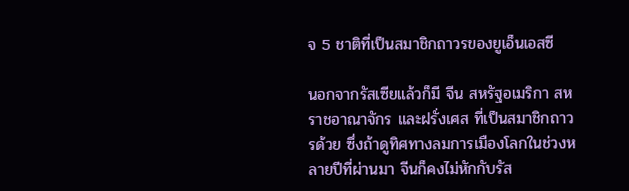จ 5 ชาติที่เป็นสมาชิกถาวรของยูเอ็นเอสซี

นอกจากรัสเซียแล้วก็มี จีน สหรัฐอเมริกา สหราชอาณาจักร และฝรั่งเศส ที่เป็นสมาชิกถาวรด้วย ซึ่งถ้าดูทิศทางลมการเมืองโลกในช่วงหลายปีที่ผ่านมา จีนก็คงไม่หักกับรัส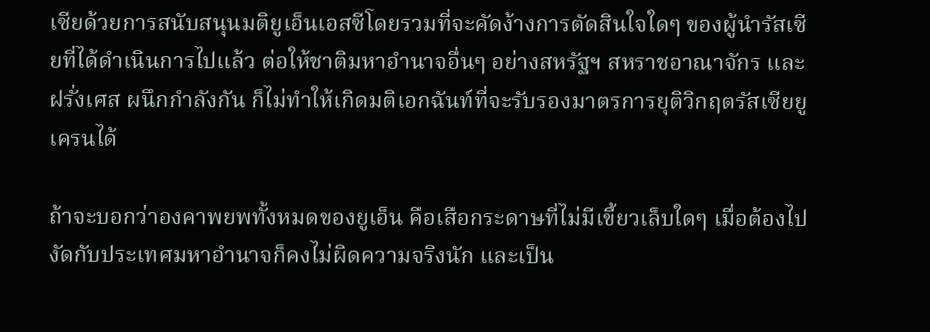เซียด้วยการสนับสนุนมติยูเอ็นเอสซีโดยรวมที่จะคัดง้างการตัดสินใจใดๆ ของผู้นำรัสเซียที่ได้ดำเนินการไปแล้ว ต่อให้ชาติมหาอำนาจอื่นๆ อย่างสหรัฐฯ สหราชอาณาจักร และฝรั่งเศส ผนึกกำลังกัน ก็ไม่ทำให้เกิดมติเอกฉันท์ที่จะรับรองมาตรการยุติวิกฤตรัสเซียยูเครนได้

ถ้าจะบอกว่าองคาพยพทั้งหมดของยูเอ็น คือเสือกระดาษที่ไม่มีเขี้ยวเล็บใดๆ เมื่อต้องไปงัดกับประเทศมหาอำนาจก็คงไม่ผิดความจริงนัก และเป็น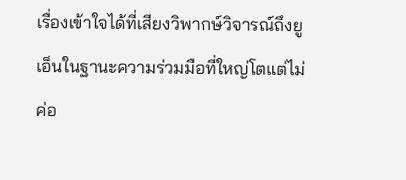เรื่องเข้าใจได้ที่เสียงวิพากษ์วิจารณ์ถึงยูเอ็นในฐานะความร่วมมือที่ใหญ่โตแต่ไม่ค่อ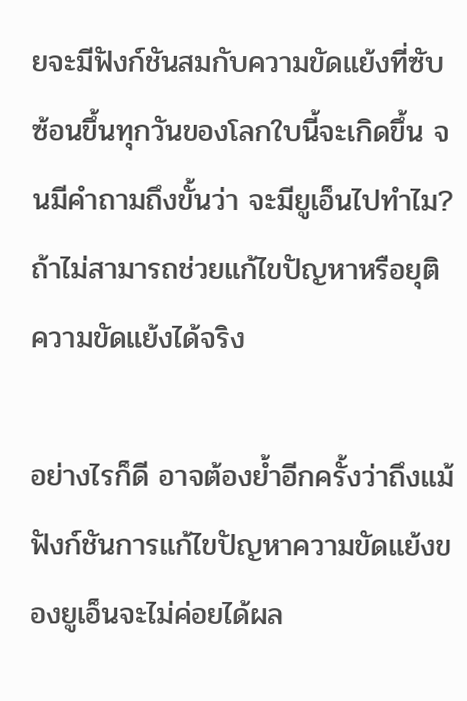ยจะมีฟังก์ชันสมกับความขัดแย้งที่ซับซ้อนขึ้นทุกวันของโลกใบนี้จะเกิดขึ้น จนมีคำถามถึงขั้นว่า จะมียูเอ็นไปทำไม? ถ้าไม่สามารถช่วยแก้ไขปัญหาหรือยุติความขัดแย้งได้จริง

อย่างไรก็ดี อาจต้องย้ำอีกครั้งว่าถึงแม้ฟังก์ชันการแก้ไขปัญหาความขัดแย้งของยูเอ็นจะไม่ค่อยได้ผล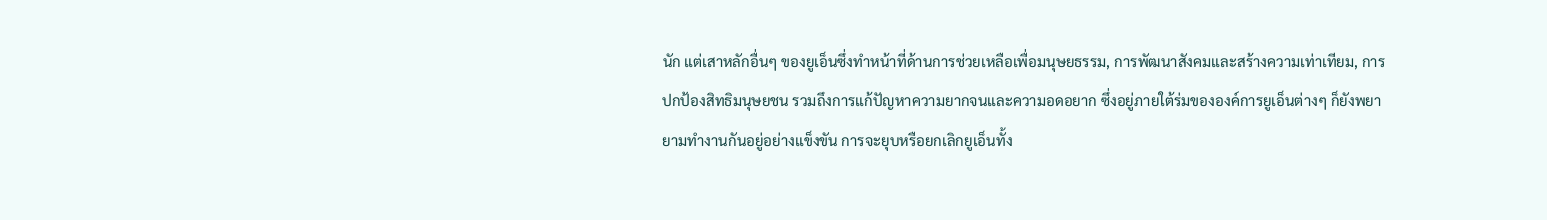นัก แต่เสาหลักอื่นๆ ของยูเอ็นซึ่งทำหน้าที่ด้านการช่วยเหลือเพื่อมนุษยธรรม, การพัฒนาสังคมและสร้างความเท่าเทียม, การปกป้องสิทธิมนุษยชน รวมถึงการแก้ปัญหาความยากจนและความอดอยาก ซึ่งอยู่ภายใต้ร่มขององค์การยูเอ็นต่างๆ ก็ยังพยายามทำงานกันอยู่อย่างแข็งขัน การจะยุบหรือยกเลิกยูเอ็นทั้ง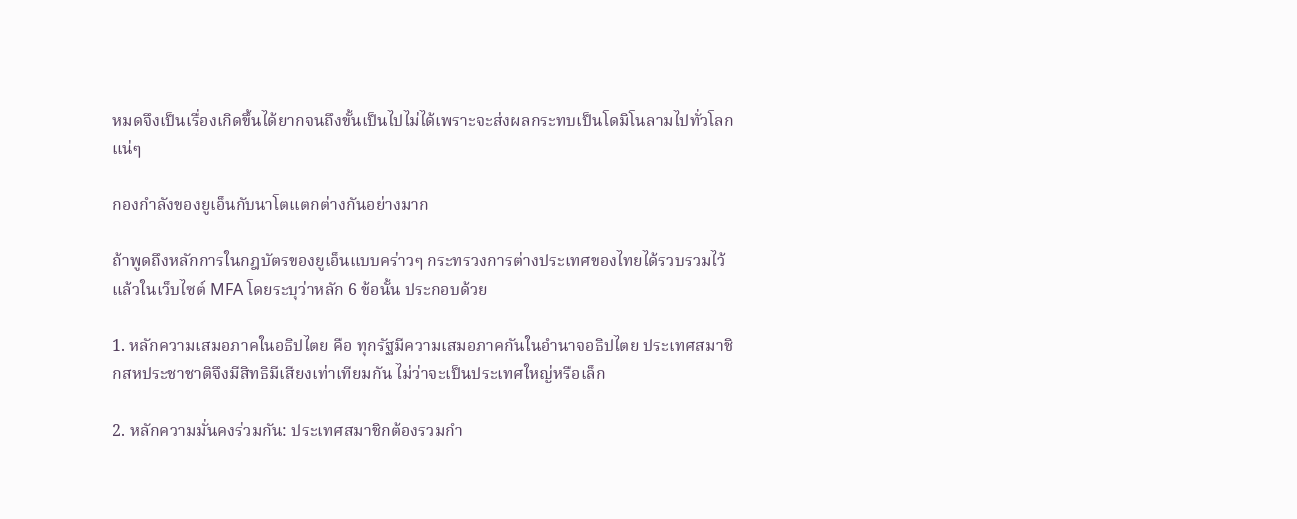หมดจึงเป็นเรื่องเกิดขึ้นได้ยากจนถึงขั้นเป็นไปไม่ได้เพราะจะส่งผลกระทบเป็นโดมิโนลามไปทั่วโลกแน่ๆ

กองกำลังของยูเอ็นกับนาโตแตกต่างกันอย่างมาก

ถ้าพูดถึงหลักการในกฎบัตรของยูเอ็นแบบคร่าวๆ กระทรวงการต่างประเทศของไทยได้รวบรวมไว้แล้วในเว็บไซต์ MFA โดยระบุว่าหลัก 6 ข้อนั้น ประกอบด้วย

1. หลักความเสมอภาคในอธิปไตย คือ ทุกรัฐมีความเสมอภาคกันในอำนาจอธิปไตย ประเทศสมาชิกสหประชาชาติจึงมีสิทธิมีเสียงเท่าเทียมกัน ไม่ว่าจะเป็นประเทศใหญ่หรือเล็ก

2. หลักความมั่นคงร่วมกัน: ประเทศสมาชิกต้องรวมกำ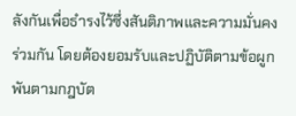ลังกันเพื่อธำรงไว้ซึ่งสันติภาพและความมั่นคงร่วมกัน โดยต้องยอมรับและปฏิบัติตามข้อผูกพันตามกฎบัต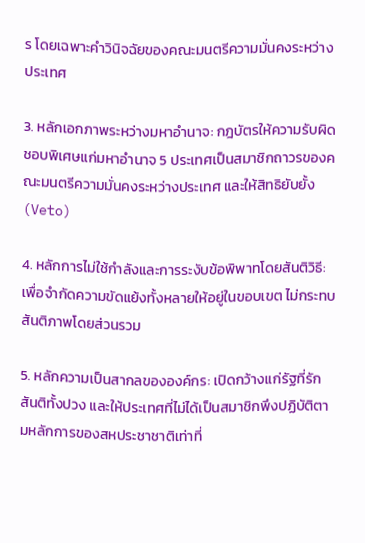ร โดยเฉพาะคำวินิจฉัยของคณะมนตรีความมั่นคงระหว่างประเทศ

3. หลักเอกภาพระหว่างมหาอำนาจ: กฎบัตรให้ความรับผิดชอบพิเศษแก่มหาอำนาจ 5 ประเทศเป็นสมาชิกถาวรของคณะมนตรีความมั่นคงระหว่างประเทศ และให้สิทธิยับยั้ง (Veto)

4. หลักการไม่ใช้กำลังและการระงับข้อพิพาทโดยสันติวิธี: เพื่อจำกัดความขัดแย้งทั้งหลายให้อยู่ในขอบเขต ไม่กระทบสันติภาพโดยส่วนรวม

5. หลักความเป็นสากลขององค์กร: เปิดกว้างแก่รัฐที่รักสันติทั้งปวง และให้ประเทศที่ไม่ได้เป็นสมาชิกพึงปฏิบัติตามหลักการของสหประชาชาติเท่าที่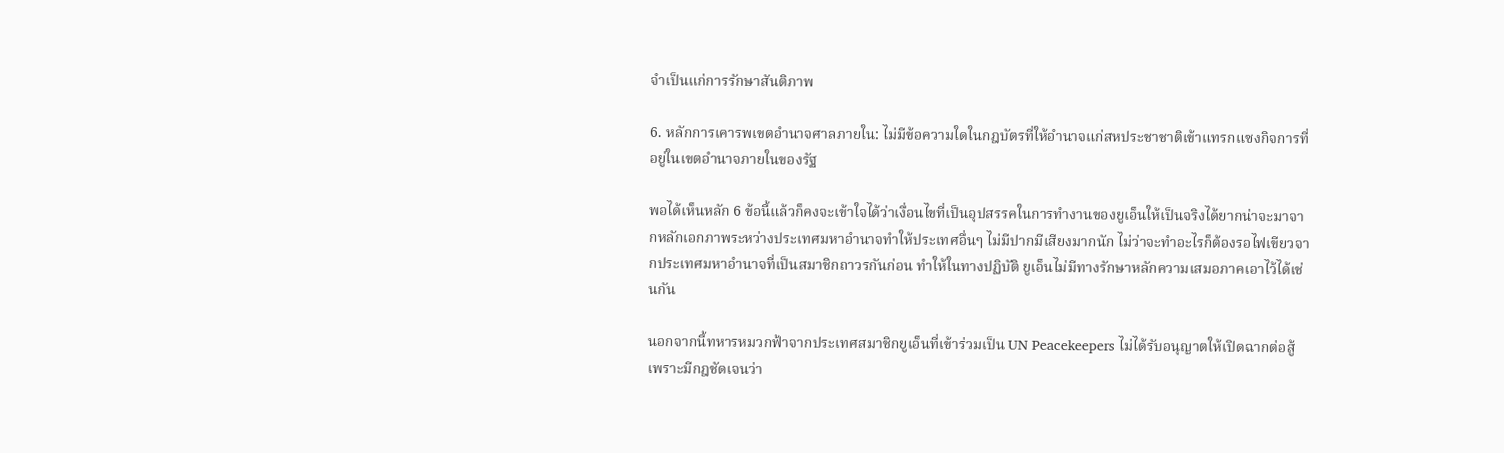จำเป็นแก่การรักษาสันติภาพ

6. หลักการเคารพเขตอำนาจศาลภายใน: ไม่มีข้อความใดในกฎบัตรที่ให้อำนาจแก่สหประชาชาติเข้าแทรกแซงกิจการที่อยู่ในเขตอำนาจภายในของรัฐ

พอได้เห็นหลัก 6 ข้อนี้แล้วก็คงจะเข้าใจได้ว่าเงื่อนไขที่เป็นอุปสรรคในการทำงานของยูเอ็นให้เป็นจริงได้ยากน่าจะมาจากหลักเอกภาพระหว่างประเทศมหาอำนาจทำให้ประเทศอื่นๆ ไม่มีปากมีเสียงมากนัก ไม่ว่าจะทำอะไรก็ต้องรอไฟเขียวจากประเทศมหาอำนาจที่เป็นสมาชิกถาวรกันก่อน ทำให้ในทางปฏิบัติ ยูเอ็นไม่มีทางรักษาหลักความเสมอภาคเอาไว้ได้เช่นกัน

นอกจากนี้ทหารหมวกฟ้าจากประเทศสมาชิกยูเอ็นที่เข้าร่วมเป็น UN Peacekeepers ไม่ได้รับอนุญาตให้เปิดฉากต่อสู้ เพราะมีกฎชัดเจนว่า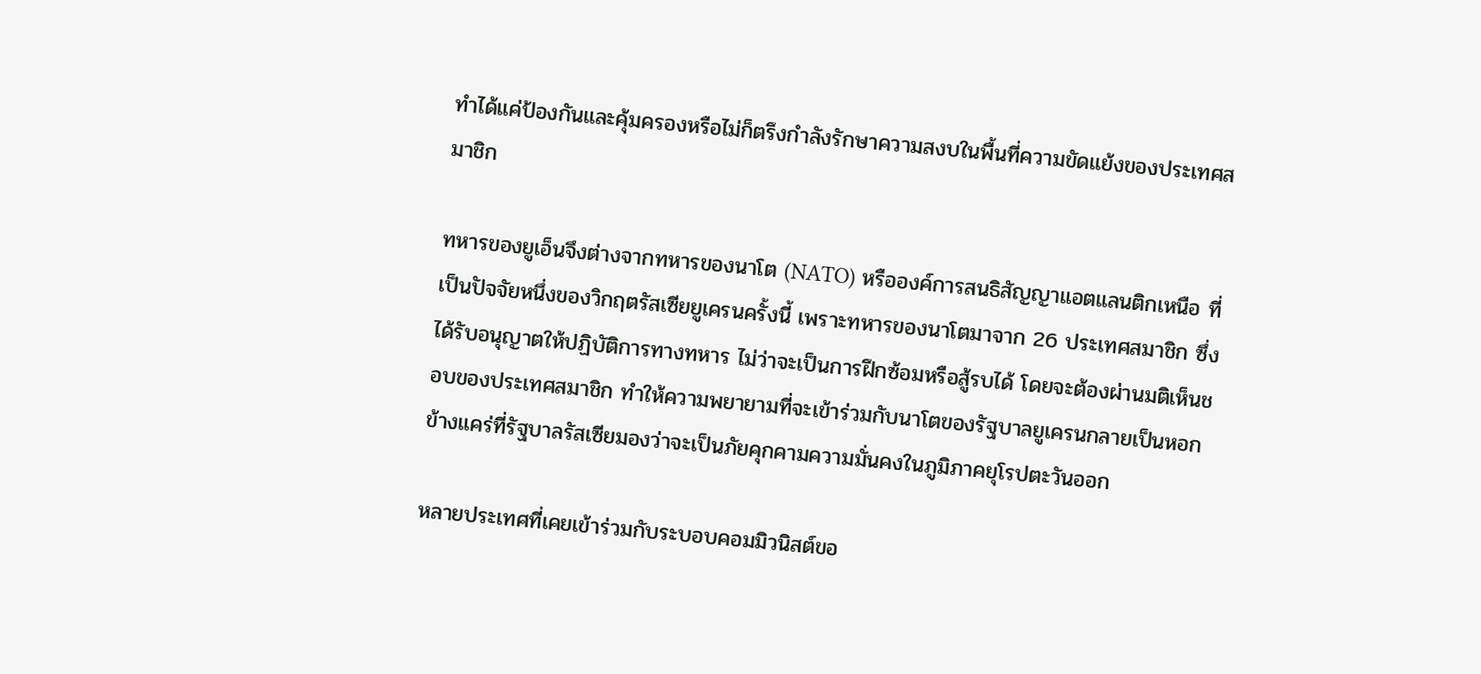ทำได้แค่ป้องกันและคุ้มครองหรือไม่ก็ตรึงกำลังรักษาความสงบในพื้นที่ความขัดแย้งของประเทศสมาชิก

ทหารของยูเอ็นจึงต่างจากทหารของนาโต (NATO) หรือองค์การสนธิสัญญาแอตแลนติกเหนือ ที่เป็นปัจจัยหนึ่งของวิกฤตรัสเซียยูเครนครั้งนี้ เพราะทหารของนาโตมาจาก 26 ประเทศสมาชิก ซึ่งได้รับอนุญาตให้ปฏิบัติการทางทหาร ไม่ว่าจะเป็นการฝึกซ้อมหรือสู้รบได้ โดยจะต้องผ่านมติเห็นชอบของประเทศสมาชิก ทำให้ความพยายามที่จะเข้าร่วมกับนาโตของรัฐบาลยูเครนกลายเป็นหอกข้างแคร่ที่รัฐบาลรัสเซียมองว่าจะเป็นภัยคุกคามความมั่นคงในภูมิภาคยุโรปตะวันออก

หลายประเทศที่เคยเข้าร่วมกับระบอบคอมมิวนิสต์ขอ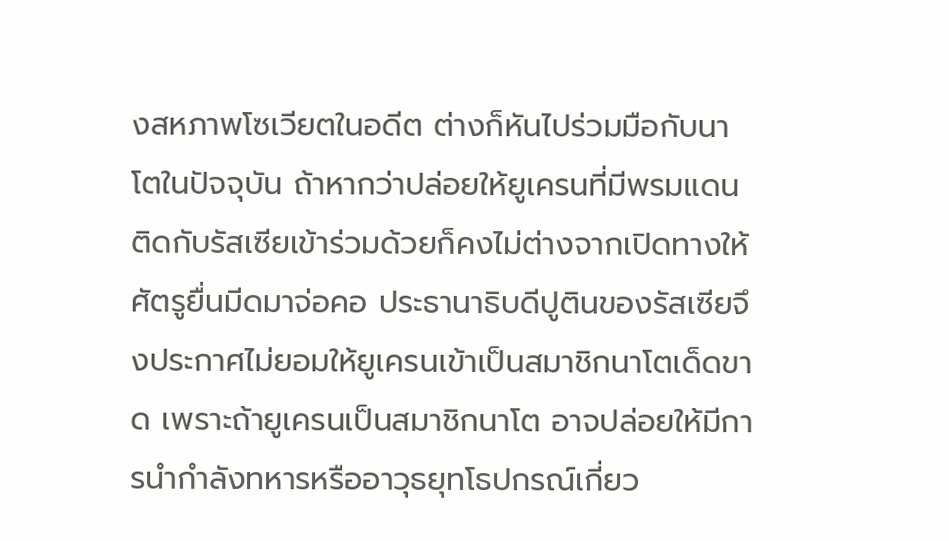งสหภาพโซเวียตในอดีต ต่างก็หันไปร่วมมือกับนาโตในปัจจุบัน ถ้าหากว่าปล่อยให้ยูเครนที่มีพรมแดนติดกับรัสเซียเข้าร่วมด้วยก็คงไม่ต่างจากเปิดทางให้ศัตรูยื่นมีดมาจ่อคอ ประธานาธิบดีปูตินของรัสเซียจึงประกาศไม่ยอมให้ยูเครนเข้าเป็นสมาชิกนาโตเด็ดขาด เพราะถ้ายูเครนเป็นสมาชิกนาโต อาจปล่อยให้มีการนำกำลังทหารหรืออาวุธยุทโธปกรณ์เกี่ยว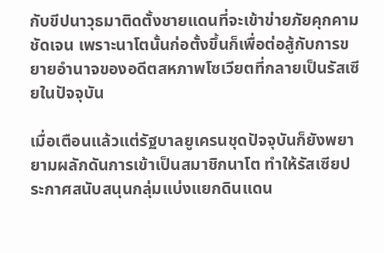กับขีปนาวุธมาติดตั้งชายแดนที่จะเข้าข่ายภัยคุกคามชัดเจน เพราะนาโตนั้นก่อตั้งขึ้นก็เพื่อต่อสู้กับการขยายอำนาจของอดีตสหภาพโซเวียตที่กลายเป็นรัสเซียในปัจจุบัน

เมื่อเตือนแล้วแต่รัฐบาลยูเครนชุดปัจจุบันก็ยังพยายามผลักดันการเข้าเป็นสมาชิกนาโต ทำให้รัสเซียประกาศสนับสนุนกลุ่มแบ่งแยกดินแดน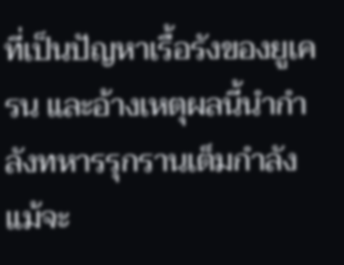ที่เป็นปัญหาเรื้อรังของยูเครน และอ้างเหตุผลนี้นำกำลังทหารรุกรานเต็มกำลัง แม้จะ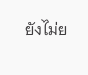ยังไม่ย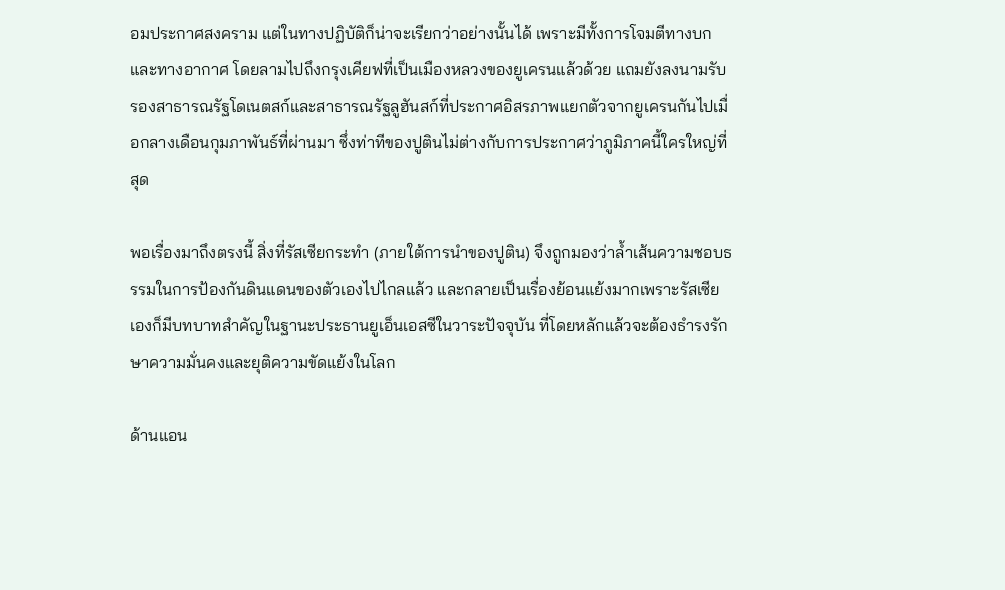อมประกาศสงคราม แต่ในทางปฏิบัติก็น่าจะเรียกว่าอย่างนั้นได้ เพราะมีทั้งการโจมตีทางบกและทางอากาศ โดยลามไปถึงกรุงเคียฟที่เป็นเมืองหลวงของยูเครนแล้วด้วย แถมยังลงนามรับรองสาธารณรัฐโดเนตสก์และสาธารณรัฐลูฮันสก์ที่ประกาศอิสรภาพแยกตัวจากยูเครนกันไปเมื่อกลางเดือนกุมภาพันธ์ที่ผ่านมา ซึ่งท่าทีของปูตินไม่ต่างกับการประกาศว่าภูมิภาคนี้ใครใหญ่ที่สุด

พอเรื่องมาถึงตรงนี้ สิ่งที่รัสเซียกระทำ (ภายใต้การนำของปูติน) จึงถูกมองว่าล้ำเส้นความชอบธรรมในการป้องกันดินแดนของตัวเองไปไกลแล้ว และกลายเป็นเรื่องย้อนแย้งมากเพราะรัสเซียเองก็มีบทบาทสำคัญในฐานะประธานยูเอ็นเอสซีในวาระปัจจุบัน ที่โดยหลักแล้วจะต้องธำรงรักษาความมั่นคงและยุติความขัดแย้งในโลก

ด้านแอน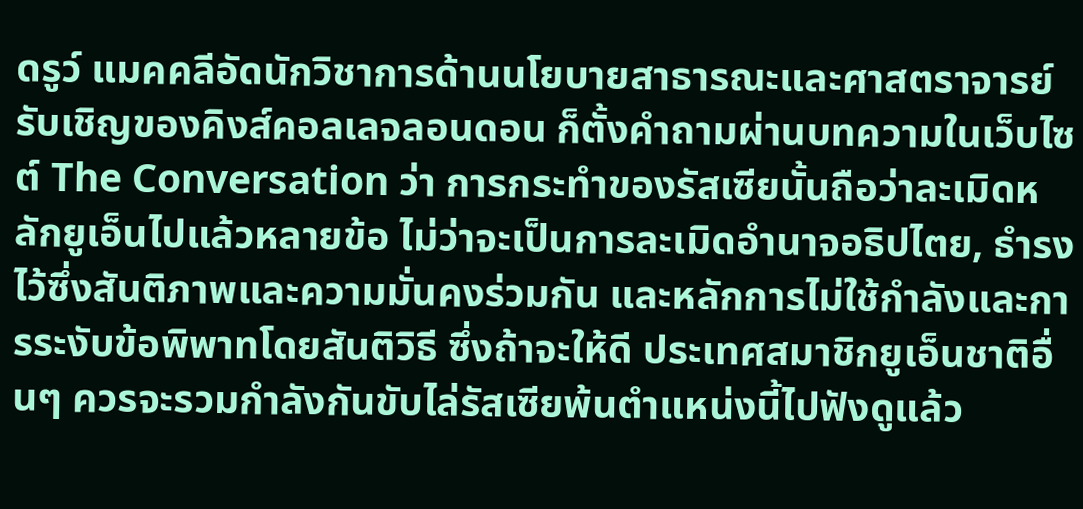ดรูว์ แมคคลีอัดนักวิชาการด้านนโยบายสาธารณะและศาสตราจารย์รับเชิญของคิงส์คอลเลจลอนดอน ก็ตั้งคำถามผ่านบทความในเว็บไซต์ The Conversation ว่า การกระทำของรัสเซียนั้นถือว่าละเมิดหลักยูเอ็นไปแล้วหลายข้อ ไม่ว่าจะเป็นการละเมิดอำนาจอธิปไตย, ธำรงไว้ซึ่งสันติภาพและความมั่นคงร่วมกัน และหลักการไม่ใช้กำลังและการระงับข้อพิพาทโดยสันติวิธี ซึ่งถ้าจะให้ดี ประเทศสมาชิกยูเอ็นชาติอื่นๆ ควรจะรวมกำลังกันขับไล่รัสเซียพ้นตำแหน่งนี้ไปฟังดูแล้ว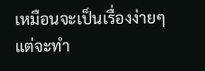เหมือนจะเป็นเรื่องง่ายๆ แต่จะทำ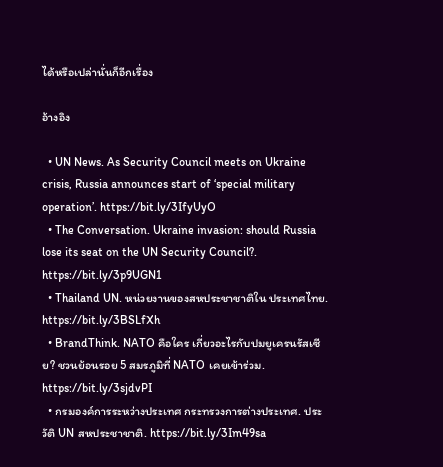ได้หรือเปล่านั่นก็อีกเรื่อง

อ้างอิง

  • UN News. As Security Council meets on Ukraine crisis, Russia announces start of ‘special military operation’. https://bit.ly/3IfyUyO
  • The Conversation. Ukraine invasion: should Russia lose its seat on the UN Security Council?. https://bit.ly/3p9UGN1
  • Thailand UN. หน่วยงานของสหประชาชาติใน ประเทศไทย. https://bit.ly/3BSLfXh
  • BrandThink. NATO คือใคร เกี่ยวอะไรกับปมยูเครนรัสเซีย? ชวนย้อนรอย 5 สมรภูมิที่ NATO เคยเข้าร่วม. https://bit.ly/3sjdvPI
  • กรมองค์การระหว่างประเทศ กระทรวงการต่างประเทศ. ประวัติ UN สหประชาชาติ. https://bit.ly/3Im49sa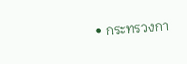• กระทรวงกา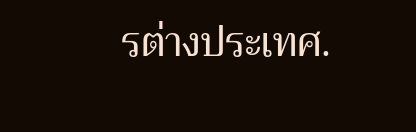รต่างประเทศ.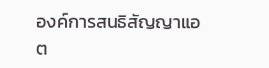องค์การสนธิสัญญาแอต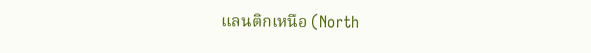แลนติกเหนือ (North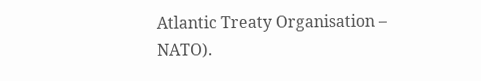Atlantic Treaty Organisation – NATO).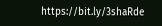https://bit.ly/3shaRde